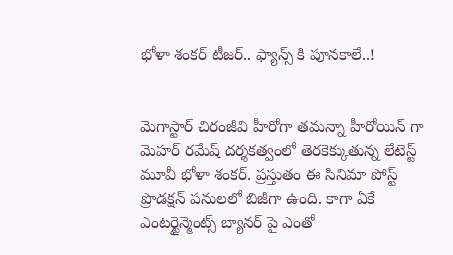భోళా శంకర్ టీజర్.. ఫ్యాన్స్ కి పూనకాలే..!


మెగాస్టార్ చిరంజీవి హీరోగా తమన్నా హీరోయిన్ గా మెహర్ రమేష్ దర్శకత్వంలో తెరకెక్కుతున్న లేటెస్ట్ మూవీ భోళా శంకర్. ప్రస్తుతం ఈ సినిమా పోస్ట్‌ ప్రొడక్షన్‌ పనులలో బిజీగా ఉంది. కాగా ఏకే ఎంటర్టైన్మెంట్స్ బ్యానర్ పై ఎంతో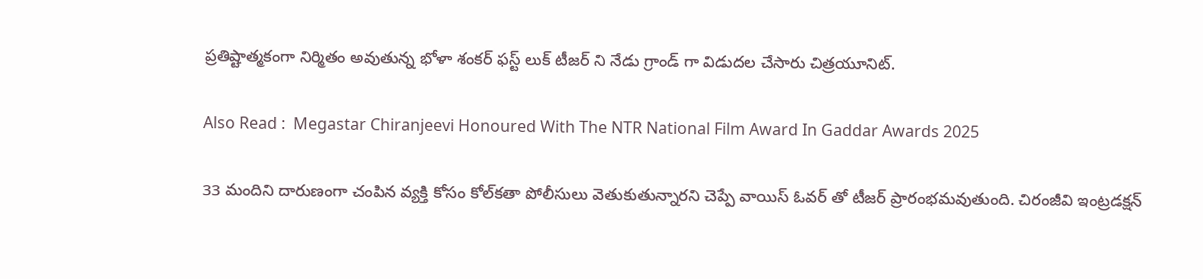ప్రతిష్టాత్మకంగా నిర్మితం అవుతున్న భోళా శంకర్ ఫస్ట్ లుక్ టీజర్ ని నేడు గ్రాండ్ గా విడుదల చేసారు చిత్రయూనిట్.

Also Read :  Megastar Chiranjeevi Honoured With The NTR National Film Award In Gaddar Awards 2025

33 మందిని దారుణంగా చంపిన వ్యక్తి కోసం కోల్‌కతా పోలీసులు వెతుకుతున్నారని చెప్పే వాయిస్‌ ఓవర్‌ తో టీజర్ ప్రారంభమవుతుంది. చిరంజీవి ఇంట్రడక్షన్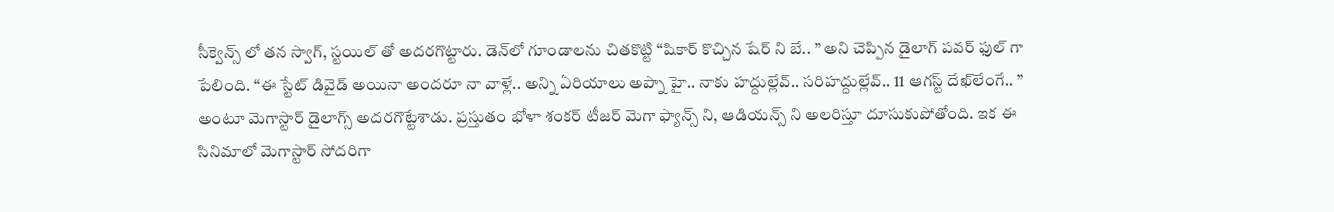సీక్వెన్స్‌ లో తన స్వాగ్, స్టయిల్ తో అదరగొట్టారు. డెన్‌లో గూండాలను చితకొట్టి “షికార్ కొచ్చిన షేర్ ని బే.. ” అని చెప్పిన డైలాగ్ పవర్ ఫుల్ గా పేలింది. “ఈ స్టేట్ డివైడ్ అయినా అందరూ నా వాళ్లే.. అన్ని ఏరియాలు అప్నా హై.. నాకు హద్దుల్లేవ్.. సరిహద్దుల్లేవ్.. 11 ఆగస్ట్ దేఖ్‌లేంగే.. ” అంటూ మెగాస్టార్‌ డైలాగ్స్‌ అదరగొట్టేశాడు. ప్రస్తుతం భోళా శంకర్ టీజర్ మెగా ఫ్యాన్స్ ని, ఆడియన్స్ ని అలరిస్తూ దూసుకుపోతోంది. ఇక ఈ సినిమాలో మెగాస్టార్ సోదరిగా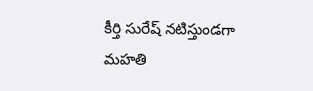కీర్తి సురేష్ నటిస్తుండగా మహతి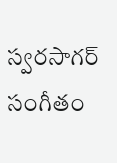స్వరసాగర్ సంగీతం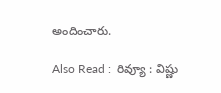అందించారు.

Also Read :  రివ్యూ : విష్ణు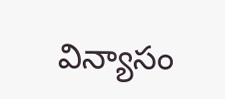విన్యాసం